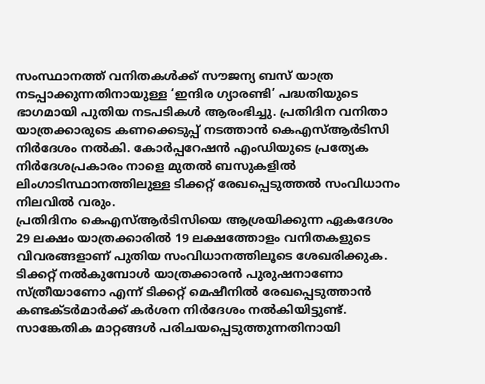സംസ്ഥാനത്ത് വനിതകൾക്ക് സൗജന്യ ബസ് യാത്ര നടപ്പാക്കുന്നതിനായുള്ള ‘ഇന്ദിര ഗ്യാരണ്ടി’ പദ്ധതിയുടെ ഭാഗമായി പുതിയ നടപടികൾ ആരംഭിച്ചു. പ്രതിദിന വനിതാ യാത്രക്കാരുടെ കണക്കെടുപ്പ് നടത്താൻ കെഎസ്ആർടിസി നിർദേശം നൽകി. കോർപ്പറേഷൻ എംഡിയുടെ പ്രത്യേക നിർദേശപ്രകാരം നാളെ മുതൽ ബസുകളിൽ ലിംഗാടിസ്ഥാനത്തിലുള്ള ടിക്കറ്റ് രേഖപ്പെടുത്തൽ സംവിധാനം നിലവിൽ വരും.
പ്രതിദിനം കെഎസ്ആർടിസിയെ ആശ്രയിക്കുന്ന ഏകദേശം 29 ലക്ഷം യാത്രക്കാരിൽ 19 ലക്ഷത്തോളം വനിതകളുടെ വിവരങ്ങളാണ് പുതിയ സംവിധാനത്തിലൂടെ ശേഖരിക്കുക. ടിക്കറ്റ് നൽകുമ്പോൾ യാത്രക്കാരൻ പുരുഷനാണോ സ്ത്രീയാണോ എന്ന് ടിക്കറ്റ് മെഷീനിൽ രേഖപ്പെടുത്താൻ കണ്ടക്ടർമാർക്ക് കർശന നിർദേശം നൽകിയിട്ടുണ്ട്.
സാങ്കേതിക മാറ്റങ്ങൾ പരിചയപ്പെടുത്തുന്നതിനായി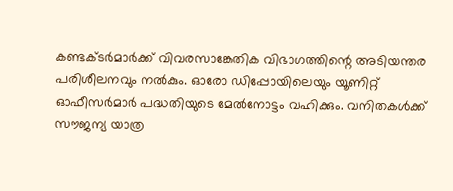കണ്ടക്ടർമാർക്ക് വിവരസാങ്കേതിക വിഭാഗത്തിന്റെ അടിയന്തര പരിശീലനവും നൽകും. ഓരോ ഡിപ്പോയിലെയും യൂണിറ്റ് ഓഫീസർമാർ പദ്ധതിയുടെ മേൽനോട്ടം വഹിക്കും. വനിതകൾക്ക് സൗജന്യ യാത്ര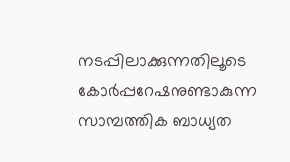നടപ്പിലാക്കുന്നതിലൂടെ കോർപ്പറേഷനുണ്ടാകുന്ന സാമ്പത്തിക ബാധ്യത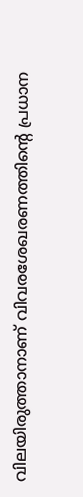വിലയിരുത്താനാണ് വിവരശേഖരണത്തിന്റെ പ്രധാന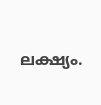ലക്ഷ്യം.